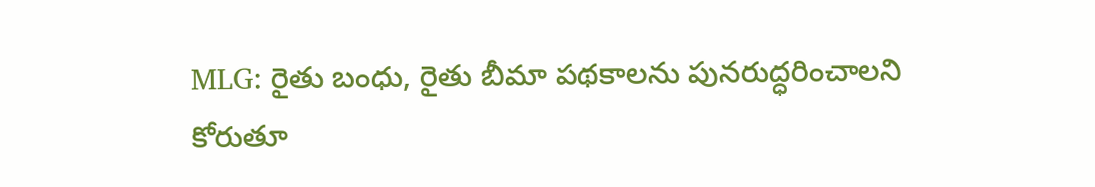MLG: రైతు బంధు, రైతు బీమా పథకాలను పునరుద్ధరించాలని కోరుతూ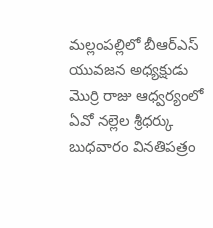మల్లంపల్లిలో బీఆర్ఎస్ యువజన అధ్యక్షుడు మొర్రి రాజు ఆధ్వర్యంలో ఏవో నల్లెల శ్రీధర్కు బుధవారం వినతిపత్రం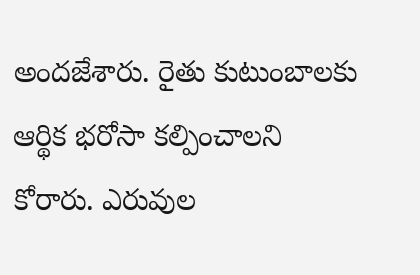అందజేశారు. రైతు కుటుంబాలకు ఆర్థిక భరోసా కల్పించాలని కోరారు. ఎరువుల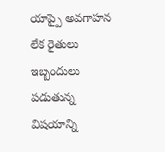యాప్పై అవగాహన లేక రైతులు ఇబ్బందులు పడుతున్న విషయాన్ని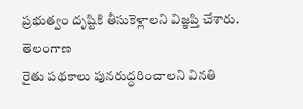ప్రభుత్వం దృష్టికి తీసుకెళ్లాలని విజ్ఞప్తి చేశారు.
తెలంగాణ
రైతు పథకాలు పునరుద్ధరించాలని వినతి